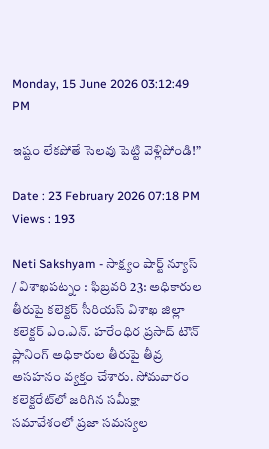Monday, 15 June 2026 03:12:49 PM

ఇష్టం లేకపోతే సెలవు పెట్టి వెళ్లిపోండి!”

Date : 23 February 2026 07:18 PM Views : 193

Neti Sakshyam - సాక్ష్యం షార్ట్ న్యూస్ / విశాఖపట్నం : ఫిబ్రవరి 23: అధికారుల తీరుపై కలెక్టర్ సీరియస్ విశాఖ జిల్లా కలెక్టర్ ఎం.ఎన్. హరేంధిర ప్రసాద్ టౌన్ ప్లానింగ్ అధికారుల తీరుపై తీవ్ర అసహనం వ్యక్తం చేశారు. సోమవారం కలెక్టరేట్‌లో జరిగిన సమీక్షా సమావేశంలో ప్రజా సమస్యల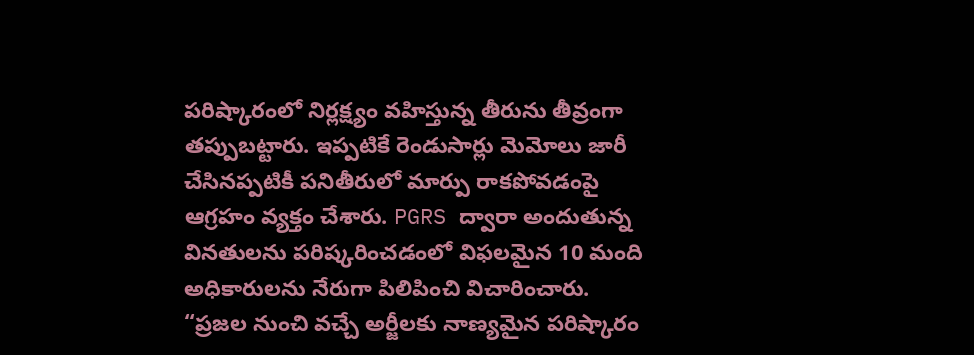పరిష్కారంలో నిర్లక్ష్యం వహిస్తున్న తీరును తీవ్రంగా తప్పుబట్టారు. ఇప్పటికే రెండుసార్లు మెమోలు జారీ చేసినప్పటికీ పనితీరులో మార్పు రాకపోవడంపై ఆగ్రహం వ్యక్తం చేశారు. PGRS ద్వారా అందుతున్న వినతులను పరిష్కరించడంలో విఫలమైన 10 మంది అధికారులను నేరుగా పిలిపించి విచారించారు. “ప్రజల నుంచి వచ్చే అర్జీలకు నాణ్యమైన పరిష్కారం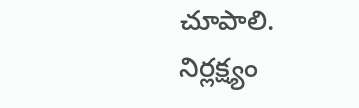చూపాలి. నిర్లక్ష్యం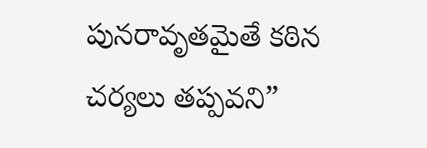పునరావృతమైతే కఠిన చర్యలు తప్పవని”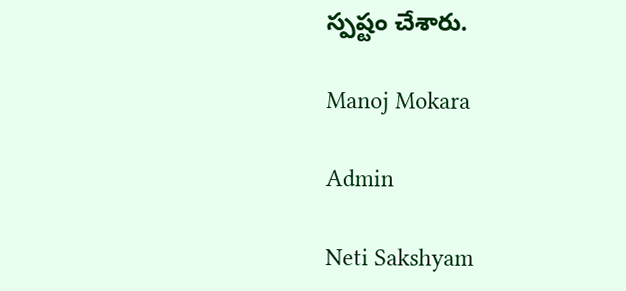స్పష్టం చేశారు.

Manoj Mokara

Admin

Neti Sakshyam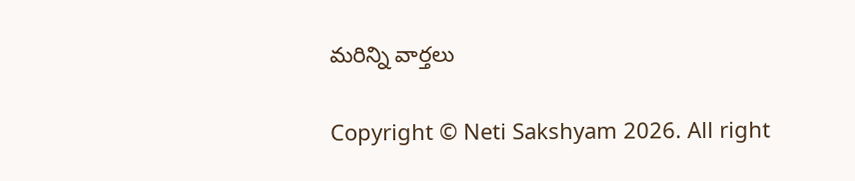మరిన్ని వార్తలు

Copyright © Neti Sakshyam 2026. All right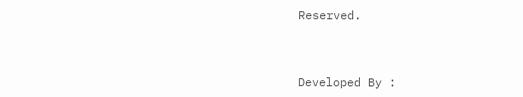Reserved.



Developed By :